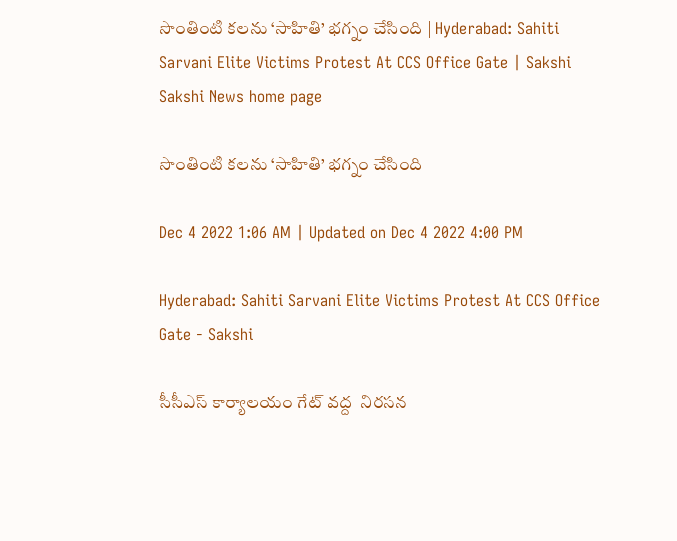సొంతింటి కలను ‘సాహితి’ భగ్నం చేసింది | Hyderabad: Sahiti Sarvani Elite Victims Protest At CCS Office Gate | Sakshi
Sakshi News home page

సొంతింటి కలను ‘సాహితి’ భగ్నం చేసింది

Dec 4 2022 1:06 AM | Updated on Dec 4 2022 4:00 PM

Hyderabad: Sahiti Sarvani Elite Victims Protest At CCS Office Gate - Sakshi

సీసీఎస్‌ కార్యాలయం గేట్‌ వద్ద  నిరసన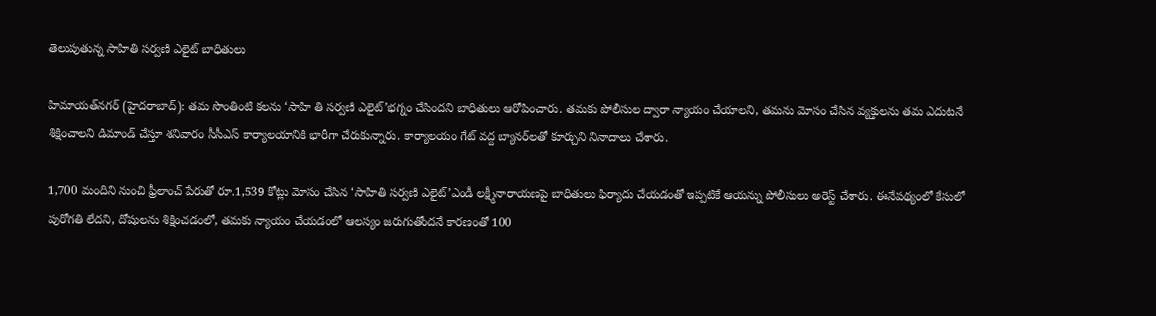తెలుపుతున్న సాహితి సర్వణి ఎలైట్‌ బాధితులు

హిమాయత్‌నగర్‌ (హైదరాబాద్‌): తమ సొంతింటి కలను ‘సాహి తి సర్వణి ఎలైట్‌’భగ్నం చేసిందని బాధితులు ఆరోపించారు. తమకు పోలీసుల ద్వారా న్యాయం చేయాలని, తమను మోసం చేసిన వ్యక్తులను తమ ఎదుటనే శిక్షించాలని డిమాండ్‌ చేస్తూ శనివారం సీసీఎస్‌ కార్యాలయానికి భారీగా చేరుకున్నారు. కార్యాలయం గేట్‌ వద్ద బ్యానర్‌లతో కూర్చుని నినాదాలు చేశారు.

1,700 మందిని నుంచి ఫ్రీలాంచ్‌ పేరుతో రూ.1,539 కోట్లు మోసం చేసిన ‘సాహితి సర్వణి ఎలైట్‌’ఎండీ లక్ష్మీనారాయణపై బాధితులు ఫిర్యాదు చేయడంతో ఇప్పటికే ఆయన్ను పోలీసులు అరెస్ట్‌ చేశారు. ఈనేపథ్యంలో కేసులో పురోగతి లేదని, దోషులను శిక్షించడంలో, తమకు న్యాయం చేయడంలో ఆలస్యం జరుగుతోందనే కారణంతో 100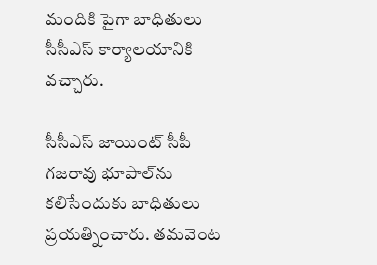మందికి పైగా బాధితులు సీసీఎస్‌ కార్యాలయానికి వచ్చారు.

సీసీఎస్‌ జాయింట్‌ సీపీ గజరావు భూపాల్‌ను కలిసేందుకు బాధితులు ప్రయత్నించారు. తమవెంట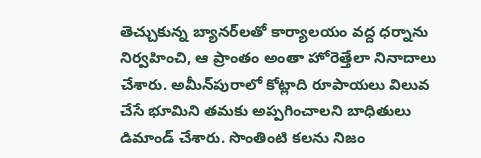తెచ్చుకున్న బ్యానర్‌లతో కార్యాలయం వద్ద ధర్నాను నిర్వహించి, ఆ ప్రాంతం అంతా హోరెత్తేలా నినాదాలు చేశారు. అమీన్‌పురాలో కోట్లాది రూపాయలు విలువ చేసే భూమిని తమకు అప్పగించాలని బాధితులు డిమాండ్‌ చేశారు. సొంతింటి కలను నిజం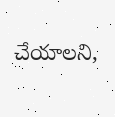చేయాలని,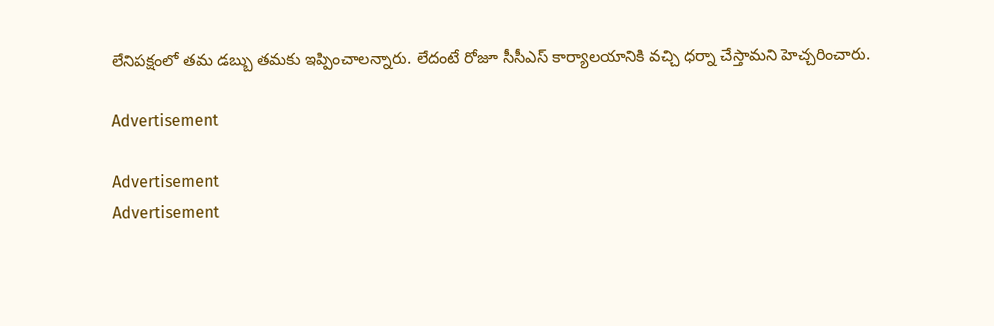లేనిపక్షంలో తమ డబ్బు తమకు ఇప్పించాలన్నారు. లేదంటే రోజూ సీసీఎస్‌ కార్యాలయానికి వచ్చి ధర్నా చేస్తామని హెచ్చరించారు.

Advertisement

Advertisement
Advertisement